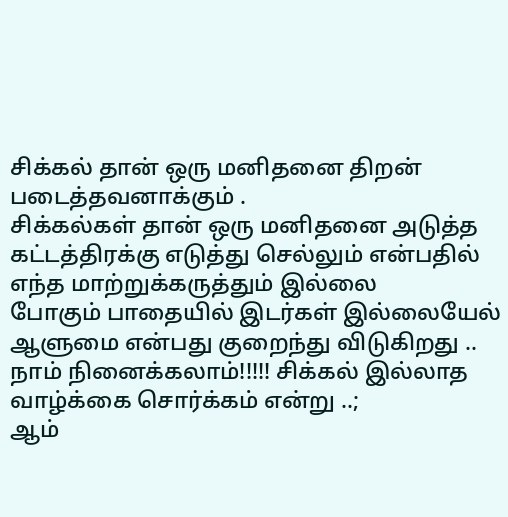சிக்கல் தான் ஒரு மனிதனை திறன் படைத்தவனாக்கும் .
சிக்கல்கள் தான் ஒரு மனிதனை அடுத்த கட்டத்திரக்கு எடுத்து செல்லும் என்பதில் எந்த மாற்றுக்கருத்தும் இல்லை
போகும் பாதையில் இடர்கள் இல்லையேல் ஆளுமை என்பது குறைந்து விடுகிறது ..
நாம் நினைக்கலாம்!!!!! சிக்கல் இல்லாத வாழ்க்கை சொர்க்கம் என்று ..;
ஆம்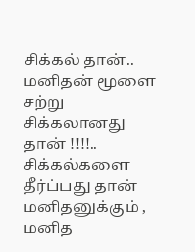சிக்கல் தான்..
மனிதன் மூளை சற்று சிக்கலானது தான் !!!!..
சிக்கல்களை தீர்ப்பது தான் மனிதனுக்கும் , மனித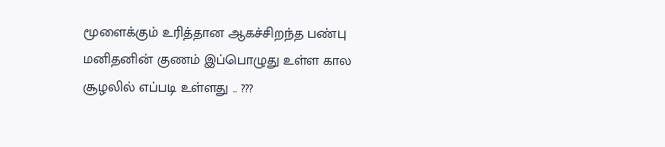மூளைக்கும் உரித்தான ஆகச்சிறந்த பண்பு
மனிதனின் குணம் இப்பொழுது உள்ள கால சூழலில் எப்படி உள்ளது .. ???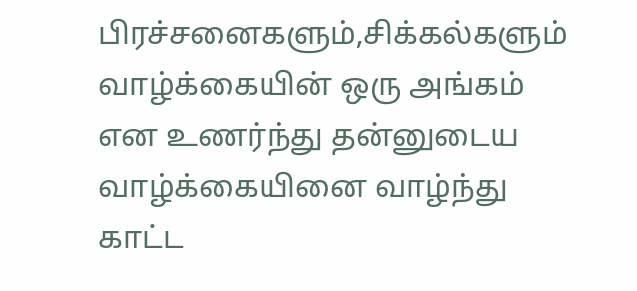பிரச்சனைகளும்,சிக்கல்களும் வாழ்க்கையின் ஒரு அங்கம் என உணர்ந்து தன்னுடைய வாழ்க்கையினை வாழ்ந்து காட்ட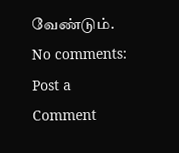வேண்டும்.
No comments:
Post a Comment